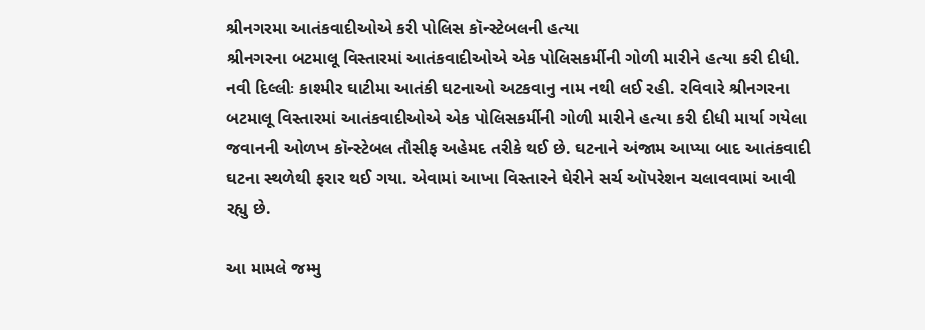શ્રીનગરમા આતંકવાદીઓએ કરી પોલિસ કૉન્સ્ટેબલની હત્યા
શ્રીનગરના બટમાલૂ વિસ્તારમાં આતંકવાદીઓએ એક પોલિસકર્મીની ગોળી મારીને હત્યા કરી દીધી.
નવી દિલ્લીઃ કાશ્મીર ઘાટીમા આતંકી ઘટનાઓ અટકવાનુ નામ નથી લઈ રહી. રવિવારે શ્રીનગરના બટમાલૂ વિસ્તારમાં આતંકવાદીઓએ એક પોલિસકર્મીની ગોળી મારીને હત્યા કરી દીધી માર્યા ગયેલા જવાનની ઓળખ કૉન્સ્ટેબલ તૌસીફ અહેમદ તરીકે થઈ છે. ઘટનાને અંજામ આપ્યા બાદ આતંકવાદી ઘટના સ્થળેથી ફરાર થઈ ગયા. એવામાં આખા વિસ્તારને ઘેરીને સર્ચ ઑપરેશન ચલાવવામાં આવી રહ્યુ છે.

આ મામલે જમ્મુ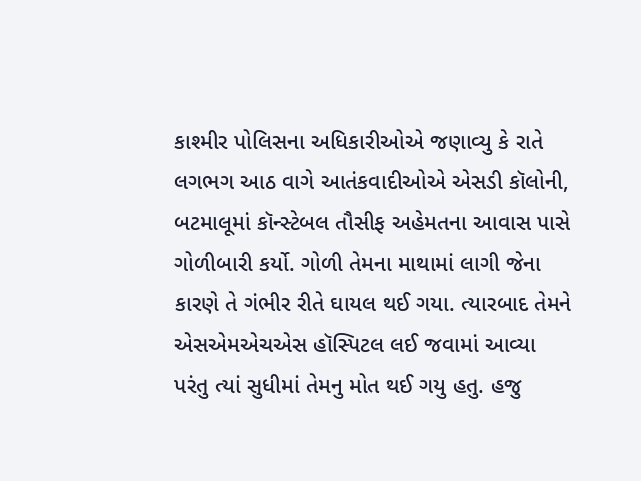કાશ્મીર પોલિસના અધિકારીઓએ જણાવ્યુ કે રાતે લગભગ આઠ વાગે આતંકવાદીઓએ એસડી કૉલોની, બટમાલૂમાં કૉન્સ્ટેબલ તૌસીફ અહેમતના આવાસ પાસે ગોળીબારી કર્યો. ગોળી તેમના માથામાં લાગી જેના કારણે તે ગંભીર રીતે ઘાયલ થઈ ગયા. ત્યારબાદ તેમને એસએમએચએસ હૉસ્પિટલ લઈ જવામાં આવ્યા પરંતુ ત્યાં સુધીમાં તેમનુ મોત થઈ ગયુ હતુ. હજુ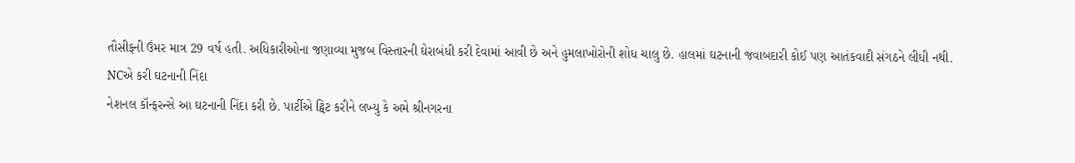તૌસીફની ઉંમર માત્ર 29 વર્ષ હતી. અધિકારીઓના જણાવ્યા મુજબ વિસ્તારની ઘેરાબંધી કરી દેવામાં આવી છે અને હુમલાખોરોની શોધ ચાલુ છે. હાલમાં ઘટનાની જવાબદારી કોઈ પણ આતંકવાદી સંગઠને લીધી નથી.
NCએ કરી ઘટનાની નિંદા
નેશનલ કૉન્ફરન્સે આ ઘટનાની નિંદા કરી છે. પાર્ટીએ ટ્વિટ કરીને લખ્યુ કે અમે શ્રીનગરના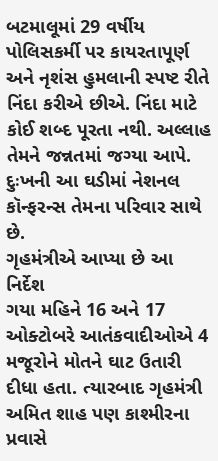બટમાલૂમાં 29 વર્ષીય પોલિસકર્મી પર કાયરતાપૂર્ણ અને નૃશંસ હુમલાની સ્પષ્ટ રીતે નિંદા કરીએ છીએ. નિંદા માટે કોઈ શબ્દ પૂરતા નથી. અલ્લાહ તેમને જન્નતમાં જગ્યા આપે. દુઃખની આ ઘડીમાં નેશનલ કૉન્ફરન્સ તેમના પરિવાર સાથે છે.
ગૃહમંત્રીએ આપ્યા છે આ નિર્દેશ
ગયા મહિને 16 અને 17 ઓક્ટોબરે આતંકવાદીઓએ 4 મજૂરોને મોતને ઘાટ ઉતારી દીધા હતા. ત્યારબાદ ગૃહમંત્રી અમિત શાહ પણ કાશ્મીરના પ્રવાસે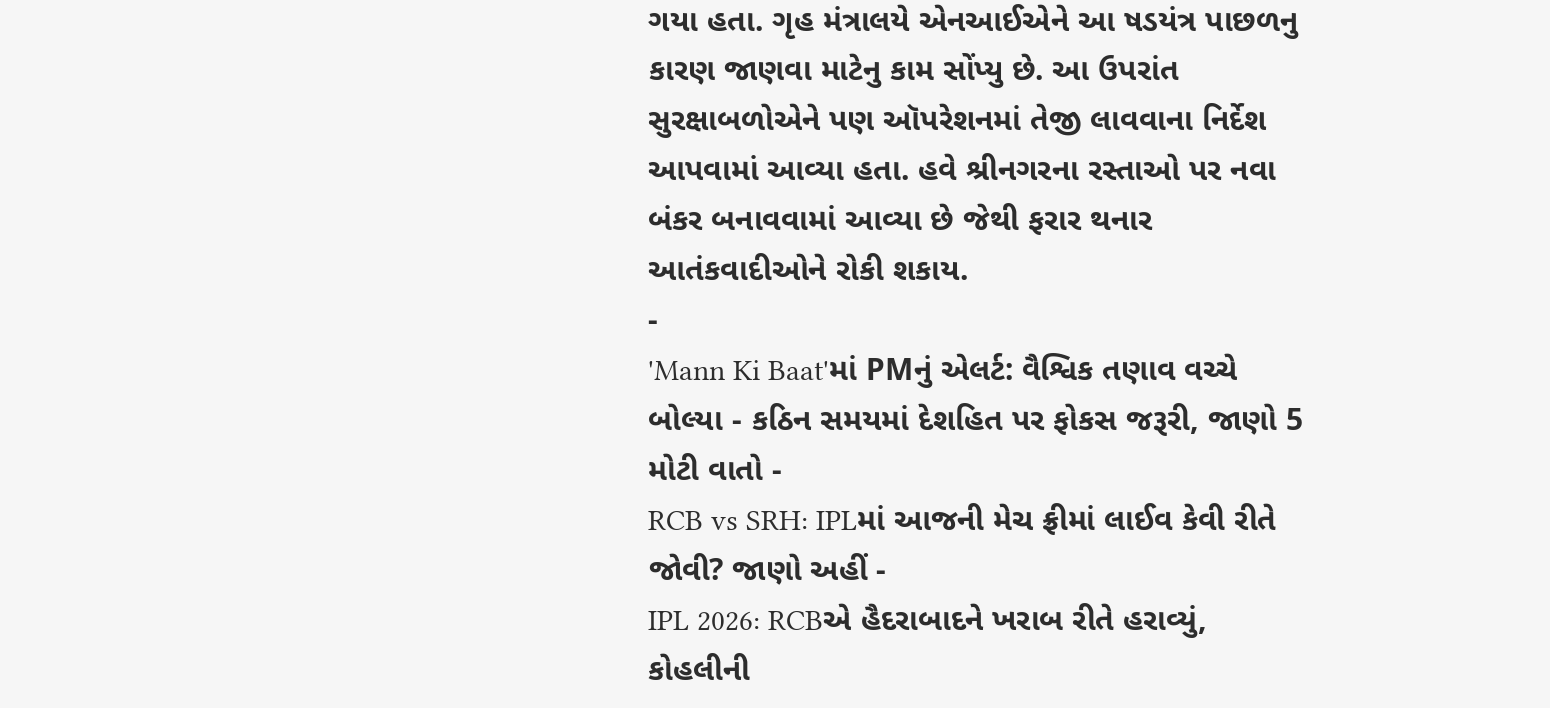ગયા હતા. ગૃહ મંત્રાલયે એનઆઈએને આ ષડયંત્ર પાછળનુ કારણ જાણવા માટેનુ કામ સોંપ્યુ છે. આ ઉપરાંત સુરક્ષાબળોએને પણ ઑપરેશનમાં તેજી લાવવાના નિર્દેશ આપવામાં આવ્યા હતા. હવે શ્રીનગરના રસ્તાઓ પર નવા બંકર બનાવવામાં આવ્યા છે જેથી ફરાર થનાર આતંકવાદીઓને રોકી શકાય.
-
'Mann Ki Baat'માં PMનું એલર્ટ: વૈશ્વિક તણાવ વચ્ચે બોલ્યા - કઠિન સમયમાં દેશહિત પર ફોકસ જરૂરી, જાણો 5 મોટી વાતો -
RCB vs SRH: IPLમાં આજની મેચ ફ્રીમાં લાઈવ કેવી રીતે જોવી? જાણો અહીં -
IPL 2026: RCBએ હૈદરાબાદને ખરાબ રીતે હરાવ્યું, કોહલીની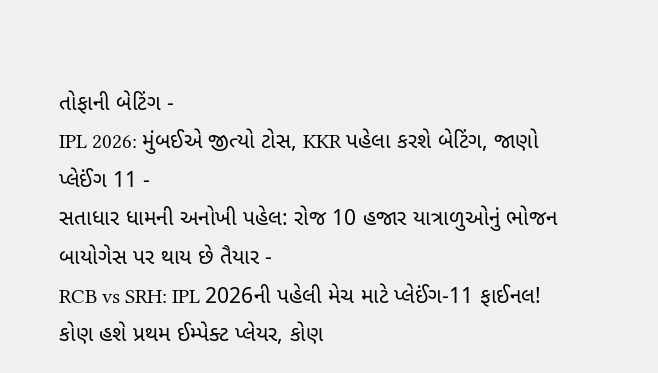તોફાની બેટિંગ -
IPL 2026: મુંબઈએ જીત્યો ટોસ, KKR પહેલા કરશે બેટિંગ, જાણો પ્લેઈંગ 11 -
સતાધાર ધામની અનોખી પહેલ: રોજ 10 હજાર યાત્રાળુઓનું ભોજન બાયોગેસ પર થાય છે તૈયાર -
RCB vs SRH: IPL 2026ની પહેલી મેચ માટે પ્લેઈંગ-11 ફાઈનલ! કોણ હશે પ્રથમ ઈમ્પેક્ટ પ્લેયર, કોણ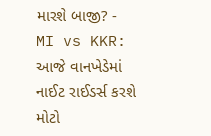મારશે બાજી? -
MI vs KKR: આજે વાનખેડેમાં નાઈટ રાઈડર્સ કરશે મોટો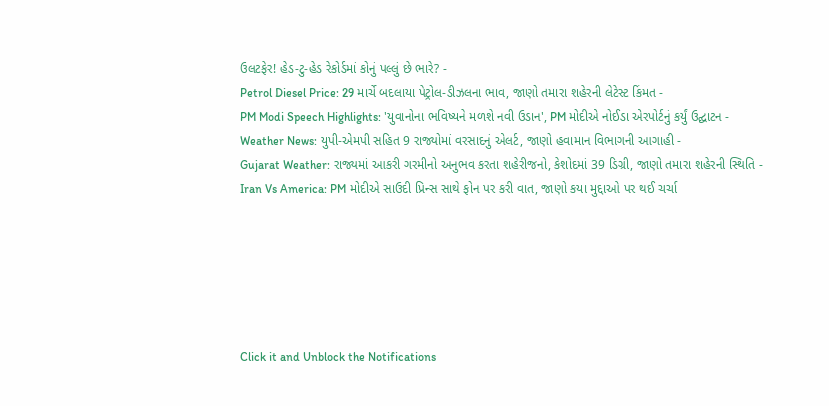ઉલટફેર! હેડ-ટુ-હેડ રેકોર્ડમાં કોનું પલ્લું છે ભારે? -
Petrol Diesel Price: 29 માર્ચે બદલાયા પેટ્રોલ-ડીઝલના ભાવ, જાણો તમારા શહેરની લેટેસ્ટ કિંમત -
PM Modi Speech Highlights: 'યુવાનોના ભવિષ્યને મળશે નવી ઉડાન', PM મોદીએ નોઈડા એરપોર્ટનું કર્યું ઉદ્ઘાટન -
Weather News: યુપી-એમપી સહિત 9 રાજ્યોમાં વરસાદનું એલર્ટ, જાણો હવામાન વિભાગની આગાહી -
Gujarat Weather: રાજ્યમાં આકરી ગરમીનો અનુભવ કરતા શહેરીજનો, કેશોદમાં 39 ડિગ્રી, જાણો તમારા શહેરની સ્થિતિ -
Iran Vs America: PM મોદીએ સાઉદી પ્રિન્સ સાથે ફોન પર કરી વાત, જાણો કયા મુદ્દાઓ પર થઈ ચર્ચા






Click it and Unblock the Notifications